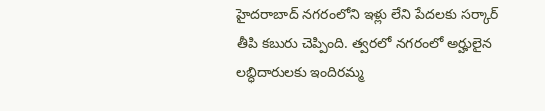హైదరాబాద్ నగరంలోని ఇళ్లు లేని పేదలకు సర్కార్ తీపి కబురు చెప్పింది. త్వరలో నగరంలో అర్హులైన లబ్ధిదారులకు ఇందిరమ్మ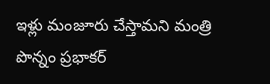ఇళ్లు మంజూరు చేస్తామని మంత్రి పొన్నం ప్రభాకర్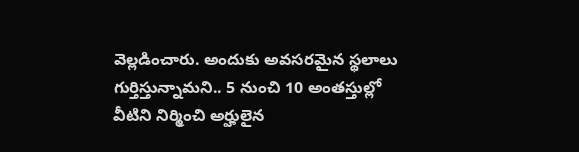వెల్లడించారు. అందుకు అవసరమైన స్థలాలు గుర్తిస్తున్నామని.. 5 నుంచి 10 అంతస్తుల్లో వీటిని నిర్మించి అర్హులైన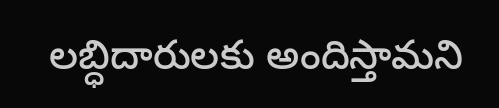లబ్ధిదారులకు అందిస్తామని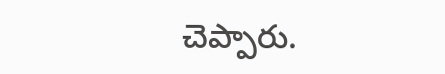చెప్పారు.